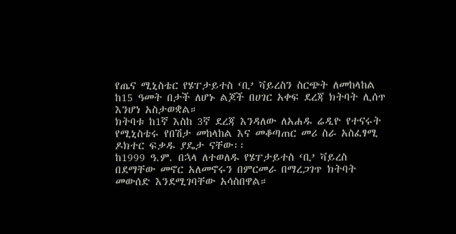የጤና ሚኒስቴር የሄፐታይተስ ‘ቢ’ ቫይረስን ስርጭት ለመከላከል ከ15 ዓመት በታች ለሆኑ ልጆች በሀገር አቀፍ ደረጃ ክትባት ሊሰጥ እንሆነ አስታወቋል።
ክትባቱ ከ1ኛ እስከ 3ኛ ደረጃ እንዳለው ለአሐዱ ሬዲዮ የተናሩት የሚኒስቴሩ የበሽታ መከላከል እና መቆጣጠር መሪ ስራ አስፈፃሚ ዶክተር ፍቃዱ ያዴታ ናቸው፡፡
ከ1999 ዓ.ም. በኋላ ለተወለዱ የሄፐታይተስ ‘ቢ’ ቫይረስ በደማቸው መኖር አለመኖሩን በምርመራ በማረጋገጥ ክትባት መውሰድ እንደሚገባቸው አሳስበዋል።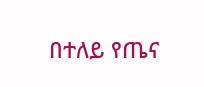በተለይ የጤና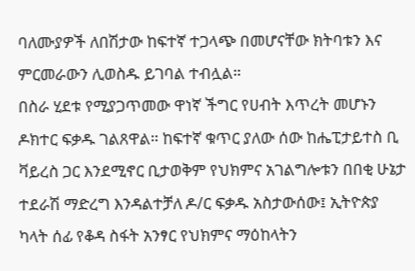ባለሙያዎች ለበሽታው ከፍተኛ ተጋላጭ በመሆናቸው ክትባቱን እና ምርመራውን ሊወስዱ ይገባል ተብሏል።
በስራ ሂደቱ የሚያጋጥመው ዋነኛ ችግር የሀብት እጥረት መሆኑን ዶክተር ፍቃዱ ገልጸዋል። ከፍተኛ ቁጥር ያለው ሰው ከሔፒታይተስ ቢ ቫይረስ ጋር እንደሚኖር ቢታወቅም የህክምና አገልግሎቱን በበቂ ሁኔታ ተደራሽ ማድረግ እንዳልተቻለ ዶ/ር ፍቃዱ አስታውሰው፤ ኢትዮጵያ ካላት ሰፊ የቆዳ ስፋት አንፃር የህክምና ማዕከላትን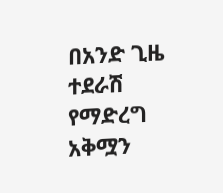በአንድ ጊዜ ተደራሽ የማድረግ አቅሟን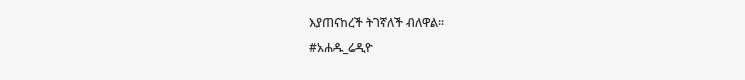እያጠናከረች ትገኛለች ብለዋል፡፡
#አሐዱ_ሬዲዮ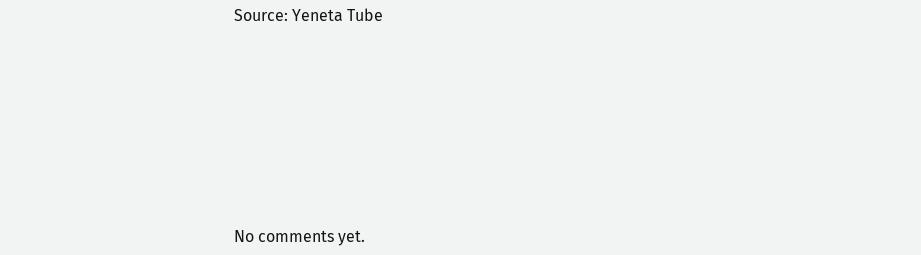Source: Yeneta Tube









No comments yet.